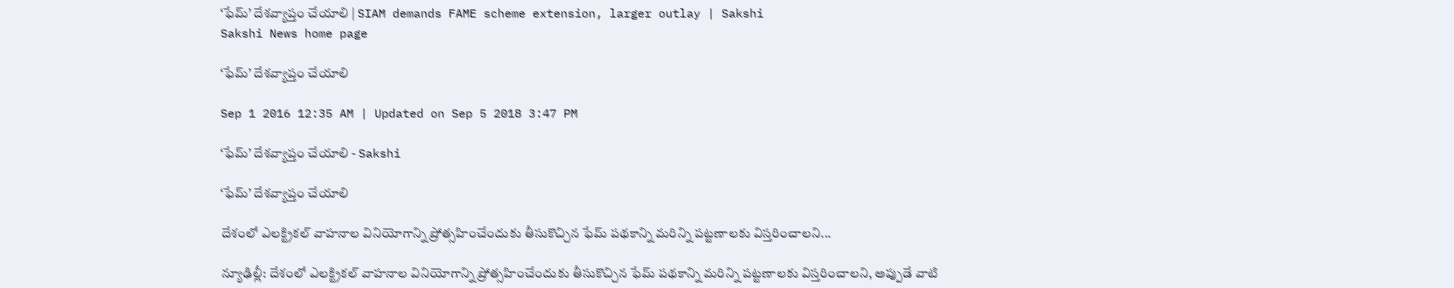‘ఫేమ్’ దేశవ్యాప్తం చేయాలి | SIAM demands FAME scheme extension, larger outlay | Sakshi
Sakshi News home page

‘ఫేమ్’ దేశవ్యాప్తం చేయాలి

Sep 1 2016 12:35 AM | Updated on Sep 5 2018 3:47 PM

‘ఫేమ్’ దేశవ్యాప్తం చేయాలి - Sakshi

‘ఫేమ్’ దేశవ్యాప్తం చేయాలి

దేశంలో ఎలక్ట్రికల్ వాహనాల వినియోగాన్ని ప్రోత్సహించేందుకు తీసుకొచ్చిన ఫేమ్ పథకాన్ని మరిన్ని పట్టణాలకు విస్తరించాలని...

న్యూఢిల్లీ: దేశంలో ఎలక్ట్రికల్ వాహనాల వినియోగాన్ని ప్రోత్సహించేందుకు తీసుకొచ్చిన ఫేమ్ పథకాన్ని మరిన్ని పట్టణాలకు విస్తరించాలని, అప్పుడే వాటి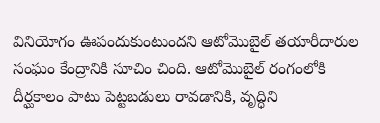వినియోగం ఊపందుకుంటుందని ఆటోమొబైల్ తయారీదారుల సంఘం కేంద్రానికి సూచిం చింది. ఆటోమొబైల్ రంగంలోకి దీర్ఘకాలం పాటు పెట్టబడులు రావడానికి, వృద్ధిని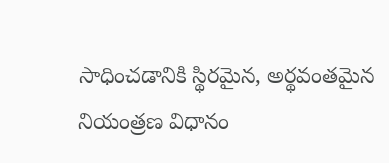సాధించడానికి స్థిరమైన, అర్థవంతమైన నియంత్రణ విధానం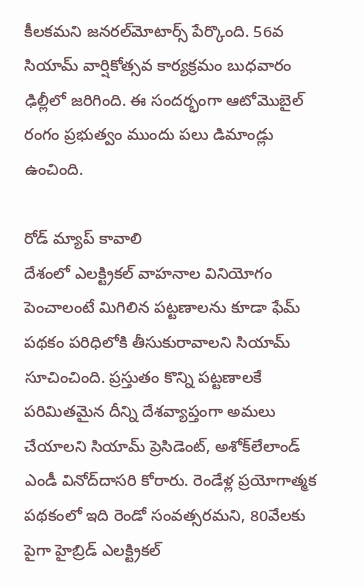కీలకమని జనరల్‌మోటార్స్ పేర్కొంది. 56వ సియామ్ వార్షికోత్సవ కార్యక్రమం బుధవారం ఢిల్లీలో జరిగింది. ఈ సందర్భంగా ఆటోమొబైల్ రంగం ప్రభుత్వం ముందు పలు డిమాండ్లు ఉంచింది.

రోడ్ మ్యాప్ కావాలి
దేశంలో ఎలక్ట్రికల్ వాహనాల వినియోగం పెంచాలంటే మిగిలిన పట్టణాలను కూడా ఫేమ్ పథకం పరిధిలోకి తీసుకురావాలని సియామ్ సూచించింది. ప్రస్తుతం కొన్ని పట్టణాలకే పరిమితమైన దీన్ని దేశవ్యాప్తంగా అమలు చేయాలని సియామ్ ప్రెసిడెంట్, అశోక్‌లేలాండ్ ఎండీ వినోద్‌దాసరి కోరారు. రెండేళ్ల ప్రయోగాత్మక పథకంలో ఇది రెండో సంవత్సరమని, 80వేలకు పైగా హైబ్రిడ్ ఎలక్ట్రికల్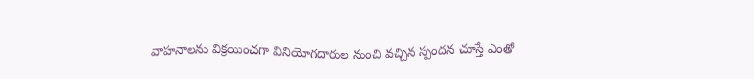వాహనాలను విక్రయించగా వినియోగదారుల నుంచి వచ్చిన స్పందన చూస్తే ఎంతో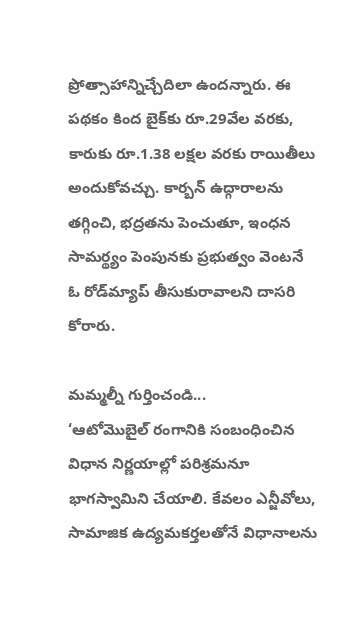ప్రోత్సాహాన్నిచ్చేదిలా ఉందన్నారు. ఈ పథకం కింద బైక్‌కు రూ.29వేల వరకు, కారుకు రూ.1.38 లక్షల వరకు రాయితీలు అందుకోవచ్చు. కార్బన్ ఉద్గారాలను తగ్గించి, భద్రతను పెంచుతూ, ఇంధన సామర్థ్యం పెంపునకు ప్రభుత్వం వెంటనే ఓ రోడ్‌మ్యాప్ తీసుకురావాలని దాసరి కోరారు.

మమ్మల్నీ గుర్తించండి...
‘ఆటోమొబైల్ రంగానికి సంబంధించిన విధాన నిర్ణయాల్లో పరిశ్రమనూ భాగస్వామిని చేయాలి. కేవలం ఎన్జీవోలు, సామాజిక ఉద్యమకర్తలతోనే విధానాలను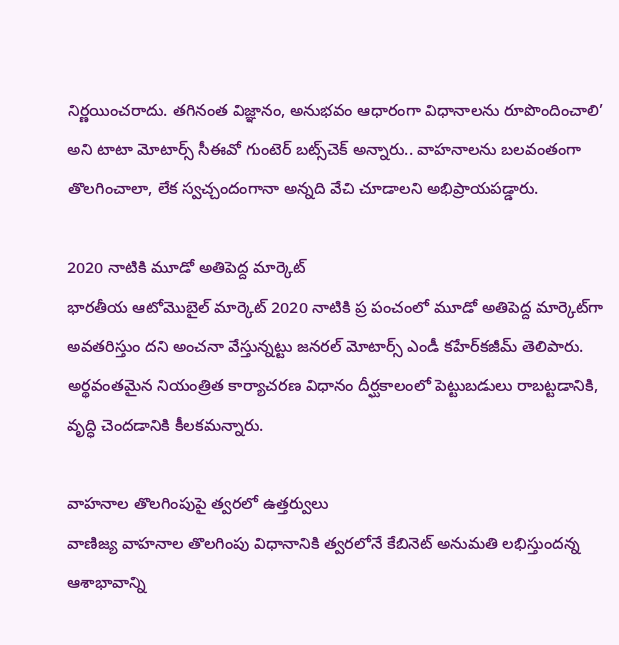నిర్ణయించరాదు. తగినంత విజ్ఞానం, అనుభవం ఆధారంగా విధానాలను రూపొందించాలి’ అని టాటా మోటార్స్ సీఈవో గుంటెర్ బట్స్‌చెక్ అన్నారు.. వాహనాలను బలవంతంగా తొలగించాలా, లేక స్వచ్చందంగానా అన్నది వేచి చూడాలని అభిప్రాయపడ్డారు.

2020 నాటికి మూడో అతిపెద్ద మార్కెట్
భారతీయ ఆటోమొబైల్ మార్కెట్ 2020 నాటికి ప్ర పంచంలో మూడో అతిపెద్ద మార్కెట్‌గా అవతరిస్తుం దని అంచనా వేస్తున్నట్టు జనరల్ మోటార్స్ ఎండీ కహేర్‌కజీమ్ తెలిపారు. అర్థవంతమైన నియంత్రిత కార్యాచరణ విధానం దీర్ఘకాలంలో పెట్టుబడులు రాబట్టడానికి, వృద్ధి చెందడానికి కీలకమన్నారు.

వాహనాల తొలగింపుపై త్వరలో ఉత్తర్వులు
వాణిజ్య వాహనాల తొలగింపు విధానానికి త్వరలోనే కేబినెట్ అనుమతి లభిస్తుందన్న ఆశాభావాన్ని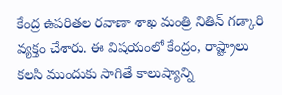కేంద్ర ఉపరితల రవాణా శాఖ మంత్రి నితిన్ గడ్కారి వ్యక్తం చేశారు. ఈ విషయంలో కేంద్రం, రాష్ట్రాలు కలసి ముందుకు సాగితే కాలుష్యాన్ని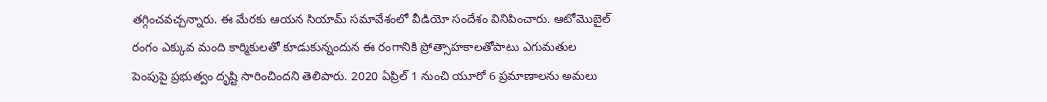తగ్గించవచ్చన్నారు. ఈ మేరకు ఆయన సియామ్ సమావేశంలో వీడియో సందేశం వినిపించారు. ఆటోమొబైల్ రంగం ఎక్కువ మంది కార్మికులతో కూడుకున్నందున ఈ రంగానికి ప్రోత్సాహకాలతోపాటు ఎగుమతుల పెంపుపై ప్రభుత్వం దృష్టి సారించిందని తెలిపారు. 2020 ఏప్రిల్ 1 నుంచి యూరో 6 ప్రమాణాలను అమలు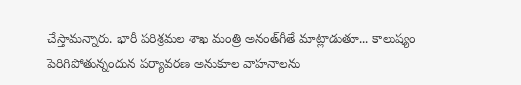చేస్తామన్నారు. భారీ పరిశ్రమల శాఖ మంత్రి అనంత్‌గీతే మాట్లాడుతూ... కాలుష్యం పెరిగిపోతున్నందున పర్యావరణ అనుకూల వాహనాలను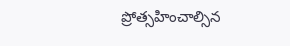ప్రోత్సహించాల్సిన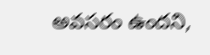అవసరం ఉందని,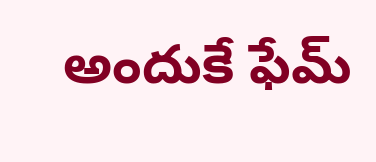అందుకే ఫేమ్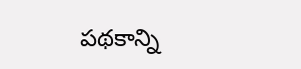పథకాన్ని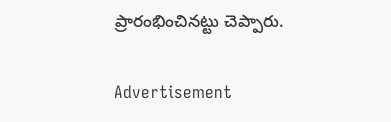ప్రారంభించినట్టు చెప్పారు.

Advertisement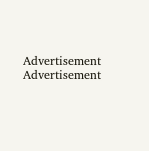Advertisement
Advertisement